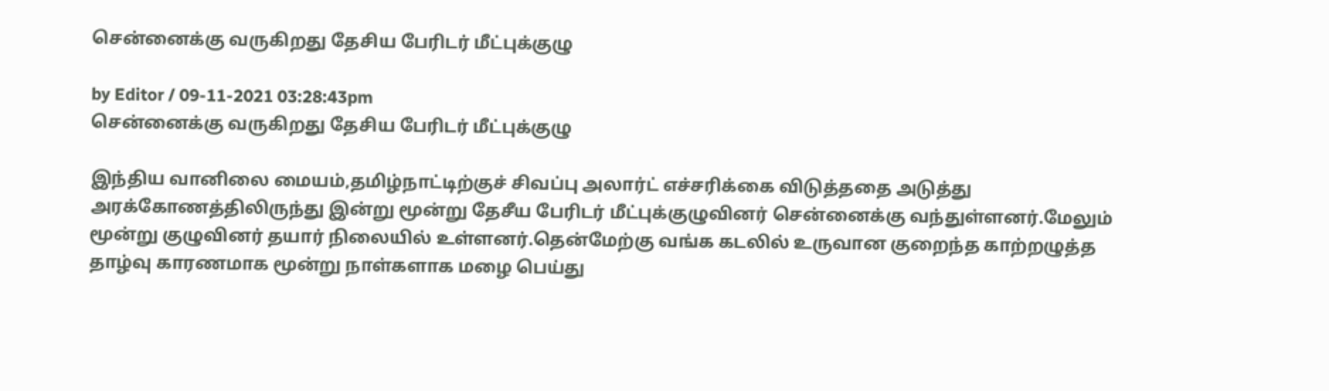சென்னைக்கு வருகிறது தேசிய பேரிடர் மீட்புக்குழு

by Editor / 09-11-2021 03:28:43pm
சென்னைக்கு வருகிறது தேசிய பேரிடர் மீட்புக்குழு

இந்திய வானிலை மையம்,தமிழ்நாட்டிற்குச் சிவப்பு அலார்ட் எச்சரிக்கை விடுத்ததை அடுத்து அரக்கோணத்திலிருந்து இன்று மூன்று தேசீய பேரிடர் மீட்புக்குழுவினர் சென்னைக்கு வந்துள்ளனர்.மேலும் மூன்று குழுவினர் தயார் நிலையில் உள்ளனர்.தென்மேற்கு வங்க கடலில் உருவான குறைந்த காற்றழுத்த  தாழ்வு காரணமாக மூன்று நாள்களாக மழை பெய்து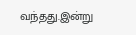வந்தது.இன்று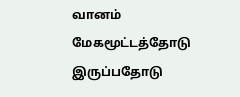வானம் மேகமூட்டத்தோடு இருப்பதோடு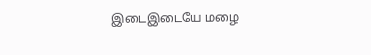இடைஇடையே மழை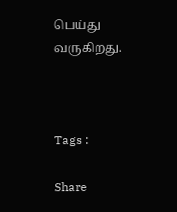பெய்து வருகிறது.



Tags :

Share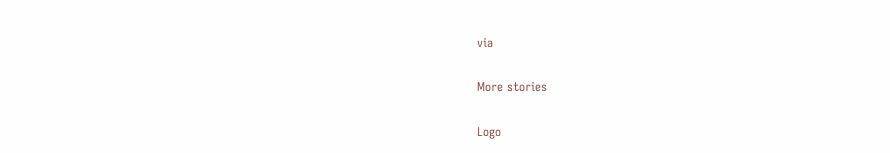via

More stories

Logo